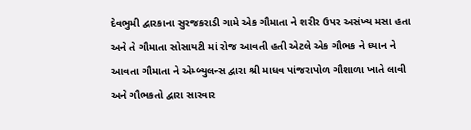દેવભુમી દ્વારકાના સુરજકરાડી ગામે એક ગૌમાતા ને શરીર ઉપર અસંખ્ય મસા હતા અને તે ગૌમાતા સોસાયટી માં રોજ આવતી હતી એટલે એક ગૌભક ને ધ્યાન ને આવતા ગૌમાતા ને એમ્બ્યુલન્સ દ્વારા શ્રી માધવ પાંજરાપોળ ગૌશાળા ખાતે લાવી અને ગૌભકતો દ્વારા સારવાર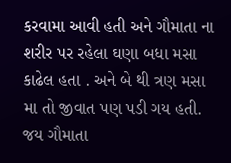કરવામા આવી હતી અને ગૌમાતા ના શરીર પર રહેલા ઘણા બધા મસા કાઢેલ હતા . અને બે થી ત્રણ મસા મા તો જીવાત પણ પડી ગય હતી. જય ગૌમાતા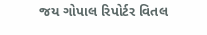જય ગોપાલ રિપોર્ટર વિતલ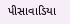પીસાવાડિયા